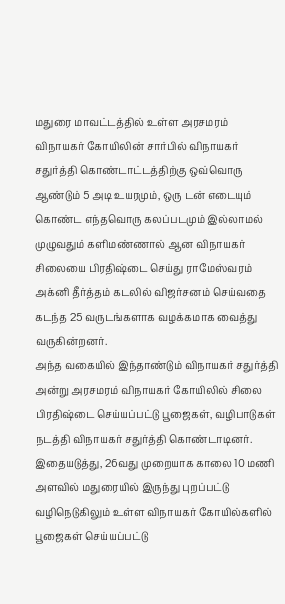மதுரை மாவட்டத்தில் உள்ள அரசமரம் விநாயகர் கோயிலின் சார்பில் விநாயகர் சதுர்த்தி கொண்டாட்டத்திற்கு ஒவ்வொரு ஆண்டும் 5 அடி உயரமும், ஒரு டன் எடையும் கொண்ட எந்தவொரு கலப்படமும் இல்லாமல் முழுவதும் களிமண்ணால் ஆன விநாயகர் சிலையை பிரதிஷ்டை செய்து ராமேஸ்வரம் அக்னி தீர்த்தம் கடலில் விஜர்சனம் செய்வதை கடந்த 25 வருடங்களாக வழக்கமாக வைத்து வருகின்றனர்.
அந்த வகையில் இந்தாண்டும் விநாயகர் சதுர்த்தி அன்று அரசமரம் விநாயகர் கோயிலில் சிலை பிரதிஷ்டை செய்யப்பட்டு பூஜைகள், வழிபாடுகள் நடத்தி விநாயகர் சதுர்த்தி கொண்டாடினர்.
இதையடுத்து, 26வது முறையாக காலை 10 மணி அளவில் மதுரையில் இருந்து புறப்பட்டு வழிநெடுகிலும் உள்ள விநாயகர் கோயில்களில் பூஜைகள் செய்யப்பட்டு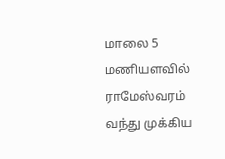மாலை 5 மணியளவில் ராமேஸ்வரம் வந்து முக்கிய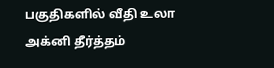பகுதிகளில் வீதி உலா அக்னி தீர்த்தம்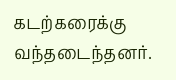கடற்கரைக்கு வந்தடைந்தனர்.